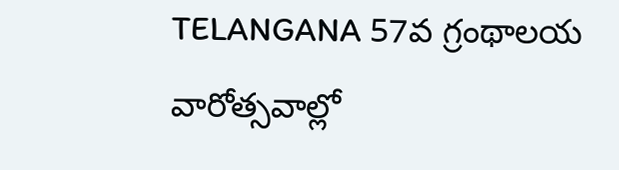TELANGANA 57వ గ్రంథాలయ వారోత్సవాల్లో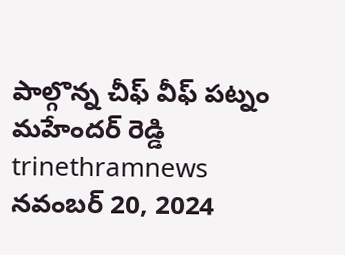పాల్గొన్న చీఫ్ వీఫ్ పట్నం మహేందర్ రెడ్డి trinethramnews నవంబర్ 20, 2024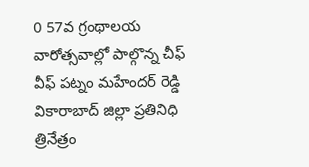0 57వ గ్రంథాలయ వారోత్సవాల్లో పాల్గొన్న చీఫ్ వీఫ్ పట్నం మహేందర్ రెడ్డి వికారాబాద్ జిల్లా ప్రతినిధి త్రినేత్రం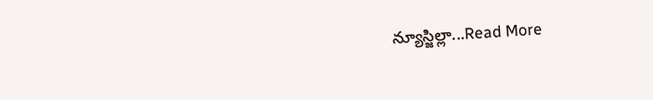న్యూస్జిల్లా...Read More